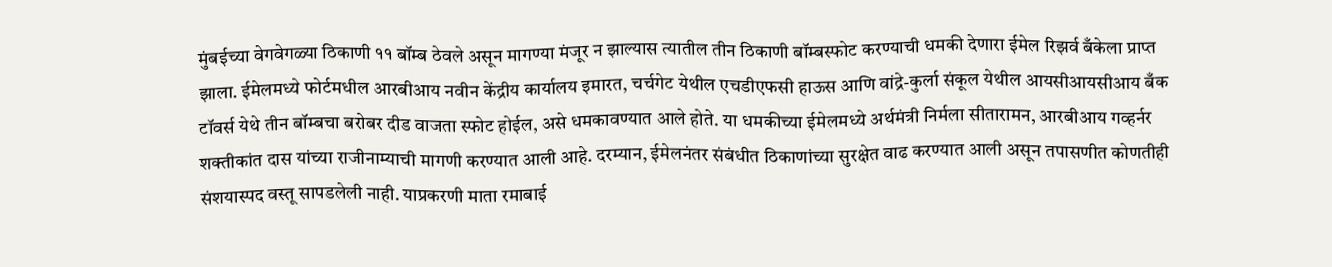मुंबईच्या वेगवेगळ्या ठिकाणी ११ बॉम्ब ठेवले असून मागण्या मंजूर न झाल्यास त्यातील तीन ठिकाणी बॉम्बस्फोट करण्याची धमकी देणारा ईमेल रिझर्व बँकेला प्राप्त झाला. ईमेलमध्ये फोर्टमधील आरबीआय नवीन केंद्रीय कार्यालय इमारत, चर्चगेट येथील एचडीएफसी हाऊस आणि वांद्रे-कुर्ला संकूल येथील आयसीआयसीआय बँक टॉवर्स येथे तीन बॉम्बचा बरोबर दीड वाजता स्फोट होईल, असे धमकावण्यात आले होते. या धमकीच्या ईमेलमध्ये अर्थमंत्री निर्मला सीतारामन, आरबीआय गव्हर्नर शक्तीकांत दास यांच्या राजीनाम्याची मागणी करण्यात आली आहे. दरम्यान, ईमेलनंतर संबंधीत ठिकाणांच्या सुरक्षेत वाढ करण्यात आली असून तपासणीत कोणतीही संशयास्पद वस्तू सापडलेली नाही. याप्रकरणी माता रमाबाई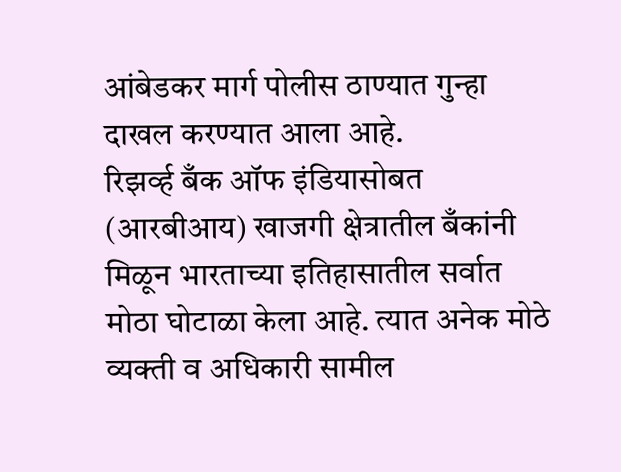आंबेडकर मार्ग पोलीस ठाण्यात गुन्हा दाखल करण्यात आला आहे.
रिझर्व्ह बँक ऑफ इंडियासोबत (आरबीआय) खाजगी क्षेत्रातील बँकांनी मिळून भारताच्या इतिहासातील सर्वात मोठा घोटाळा केला आहे. त्यात अनेक मोठे व्यक्ती व अधिकारी सामील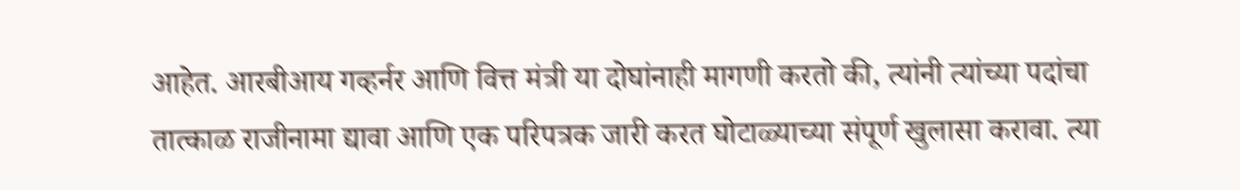आहेत. आरबीआय गव्हर्नर आणि वित्त मंत्री या दोघांनाही मागणी करतो की, त्यांनी त्यांच्या पदांचा तात्काळ राजीनामा द्यावा आणि एक परिपत्रक जारी करत घोटाळ्याच्या संपूर्ण खुलासा करावा. त्या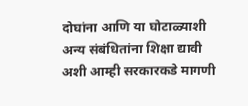दोघांना आणि या घोटाळ्याशी अन्य संबंधितांना शिक्षा द्यावी अशी आम्ही सरकारकडे मागणी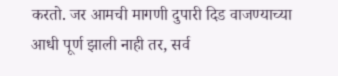करतो. जर आमची मागणी दुपारी दिड वाजण्याच्या आधी पूर्ण झाली नाही तर, सर्व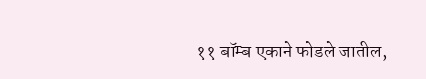११ बॉम्ब एकाने फोडले जातील,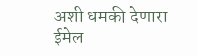अशी धमकी देणारा ईमेल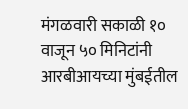मंगळवारी सकाळी १० वाजून ५० मिनिटांनी आरबीआयच्या मुंबईतील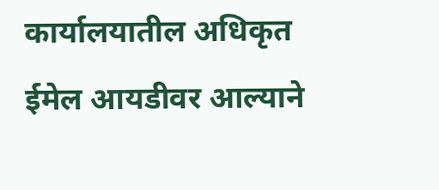कार्यालयातील अधिकृत ईमेल आयडीवर आल्याने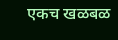एकच खळबळ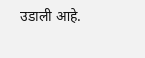उडाली आहे.